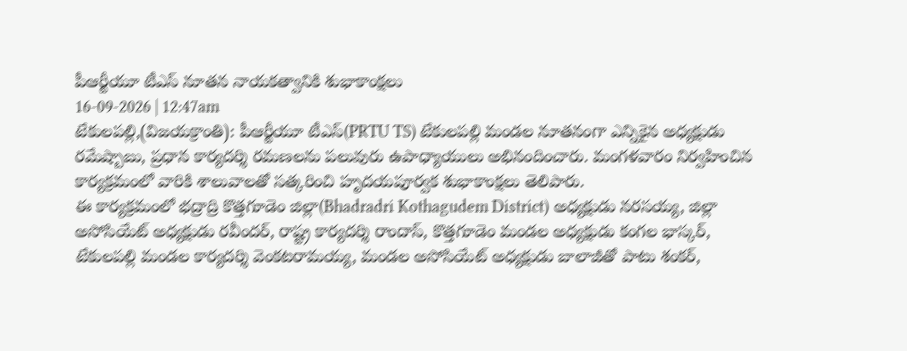పీఆర్టీయూ టీఎస్ నూతన నాయకత్వానికి శుభాకాంక్షలు
16-09-2026 | 12:47am
టేకులపల్లి,(విజయక్రాంతి): పీఆర్టీయూ టీఎస్(PRTU TS) టేకులపల్లి మండల నూతనంగా ఎన్నికైన అధ్యక్షుడు రమేష్బాబు, ప్రధాన కార్యదర్శి రమణలను పలువురు ఉపాధ్యాయులు అభినందించారు. మంగళవారం నిర్వహించిన కార్యక్రమంలో వారికి శాలువాలతో సత్కరించి హృదయపూర్వక శుభాకాంక్షలు తెలిపారు.
ఈ కార్యక్రమంలో భద్రాద్రి కొత్తగూడెం జిల్లా(Bhadradri Kothagudem District) అధ్యక్షుడు నరసయ్య, జిల్లా అసోసియేట్ అధ్యక్షుడు రవీందర్, రాష్ట్ర కార్యదర్శి రాందాస్, కొత్తగూడెం మండల అధ్యక్షుడు కంగల భాస్కర్, టేకులపల్లి మండల కార్యదర్శి వెంకటరామయ్య, మండల అసోసియేట్ అధ్యక్షుడు బాలాజీతో పాటు శంకర్,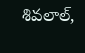శివలాల్,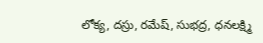లోక్య, దస్రు, రమేష్, సుభద్ర, ధనలక్ష్మి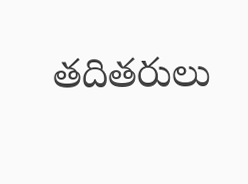తదితరులు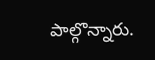పాల్గొన్నారు.